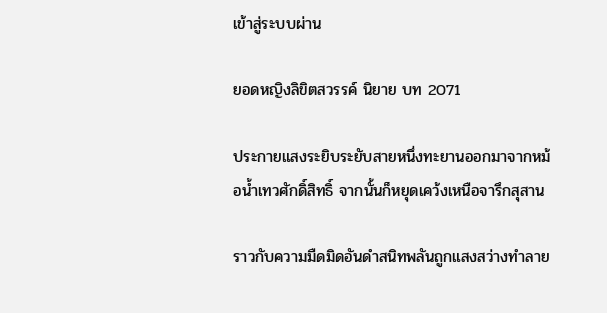เข้าสู่ระบบผ่าน

ยอดหญิงลิขิตสวรรค์ นิยาย บท 2071

ประกายแสงระยิบระยับสายหนึ่งทะยานออกมาจากหม้อน้ำเทวศักดิ์สิทธิ์ จากนั้นก็หยุดเคว้งเหนือจารึกสุสาน

ราวกับความมืดมิดอันดำสนิทพลันถูกแสงสว่างทำลาย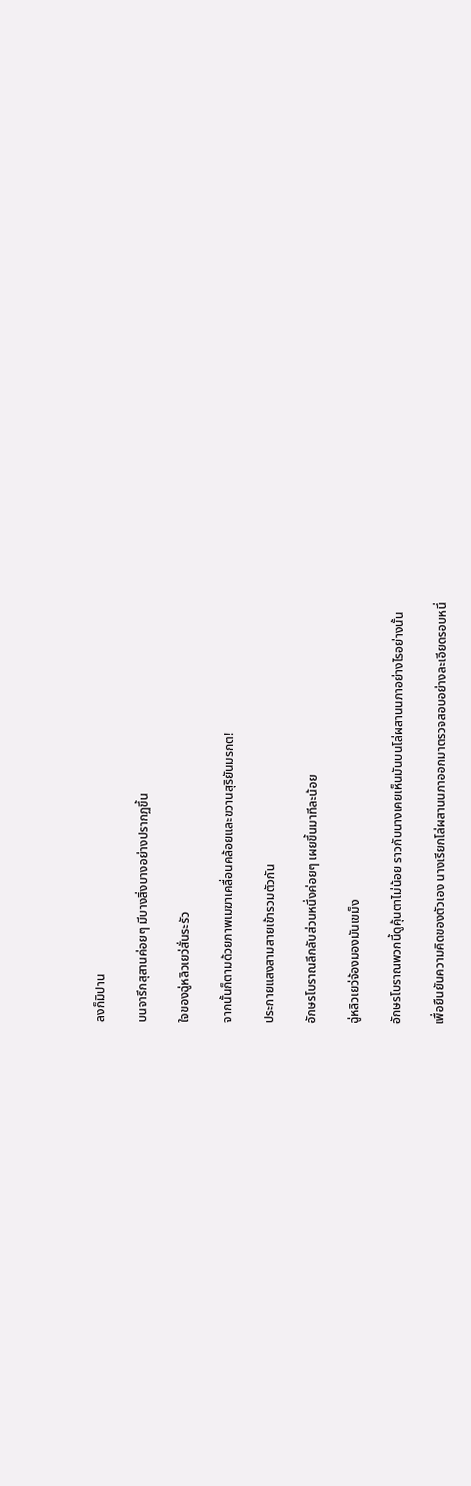ลงก็มิปาน

บนจารึกสุสานค่อยๆ มีบางสิ่งบางอย่างปรากฏขึ้น

ใจของฉู่หลิวเยว่สั่นระรัว

จากนั้นก็ตามด้วยภาพเมฆาเคลื่อนคล้อยและขวานสุริยันมรกต!

ประกายแสงสามสายเข้ารวมตัวกัน

อักษรโบราณลึกลับส่วนหนึ่งค่อยๆ เผยขึ้นมาทีละน้อย

ฉู่หลิวเยว่จ้องมองมันเขม็ง

อักษรโบราณพวกนี้ดูคุ้นตาไม่น้อย ราวกับนางเคยเห็นมันบนโล่ผสานนภาอย่างไรอย่างนั้น

เพื่อยืนยันความคิดของตัวเอง นางเรียกโล่ผสานนภาออกมาตรวจสอบอย่างละเอียดรอบหนึ่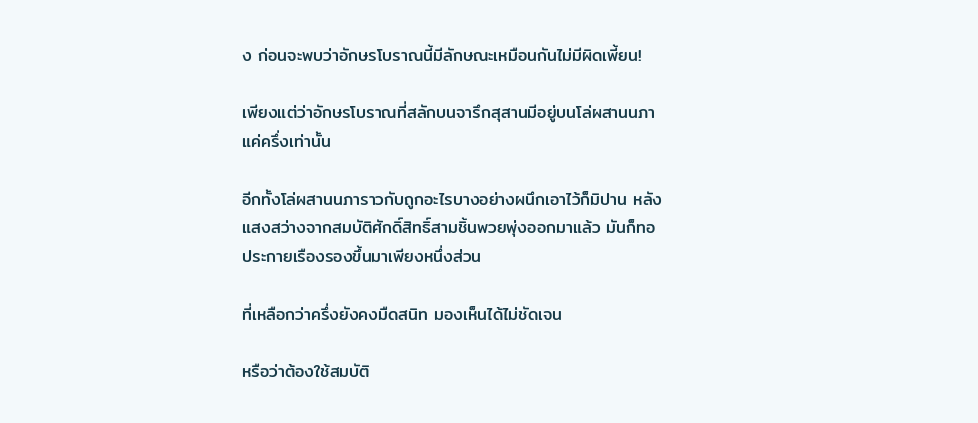ง ก่อนจะพบว่าอักษรโบราณนี้มีลักษณะเหมือนกันไม่มีผิดเพี้ยน!

เพียงแต่ว่าอักษรโบราณที่สลักบนจารึกสุสานมีอยู่บนโล่ผสานนภาแค่ครึ่งเท่านั้น

อีกทั้งโล่ผสานนภาราวกับถูกอะไรบางอย่างผนึกเอาไว้ก็มิปาน หลังแสงสว่างจากสมบัติศักดิ์สิทธิ์สามชิ้นพวยพุ่งออกมาแล้ว มันก็ทอประกายเรืองรองขึ้นมาเพียงหนึ่งส่วน

ที่เหลือกว่าครึ่งยังคงมืดสนิท มองเห็นได้ไม่ชัดเจน

หรือว่าต้องใช้สมบัติ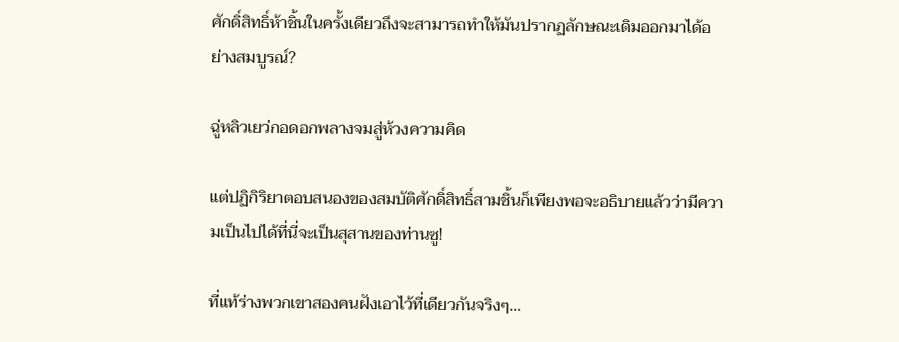ศักดิ์สิทธิ์ห้าชิ้นในครั้งเดียวถึงจะสามารถทำให้มันปรากฏลักษณะเดิมออกมาได้อย่างสมบูรณ์?

ฉู่หลิวเยว่กอดอกพลางจมสู่ห้วงความคิด

แต่ปฏิกิริยาตอบสนองของสมบัติศักดิ์สิทธิ์สามชิ้นก็เพียงพอจะอธิบายแล้วว่ามีความเป็นไปได้ที่นี่จะเป็นสุสานของท่านซู!

ที่แท้ร่างพวกเขาสองคนฝังเอาไว้ที่เดียวกันจริงๆ…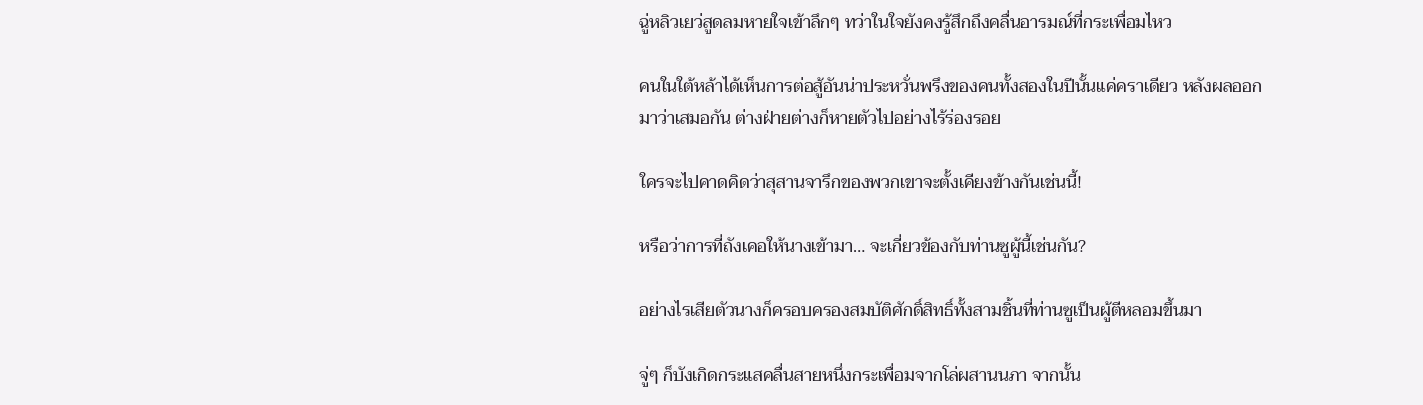ฉู่หลิวเยว่สูดลมหายใจเข้าลึกๆ ทว่าในใจยังคงรู้สึกถึงคลื่นอารมณ์ที่กระเพื่อมไหว

คนในใต้หล้าได้เห็นการต่อสู้อันน่าประหวั่นพรึงของคนทั้งสองในปีนั้นแค่คราเดียว หลังผลออกมาว่าเสมอกัน ต่างฝ่ายต่างก็หายตัวไปอย่างไร้ร่องรอย

ใครจะไปคาดคิดว่าสุสานจารึกของพวกเขาจะตั้งเคียงข้างกันเช่นนี้!

หรือว่าการที่ถังเคอให้นางเข้ามา… จะเกี่ยวข้องกับท่านซูผู้นี้เช่นกัน?

อย่างไรเสียตัวนางก็ครอบครองสมบัติศักดิ์สิทธิ์ทั้งสามชิ้นที่ท่านซูเป็นผู้ตีหลอมขึ้นมา

จู่ๆ ก็บังเกิดกระแสคลื่นสายหนึ่งกระเพื่อมจากโล่ผสานนภา จากนั้น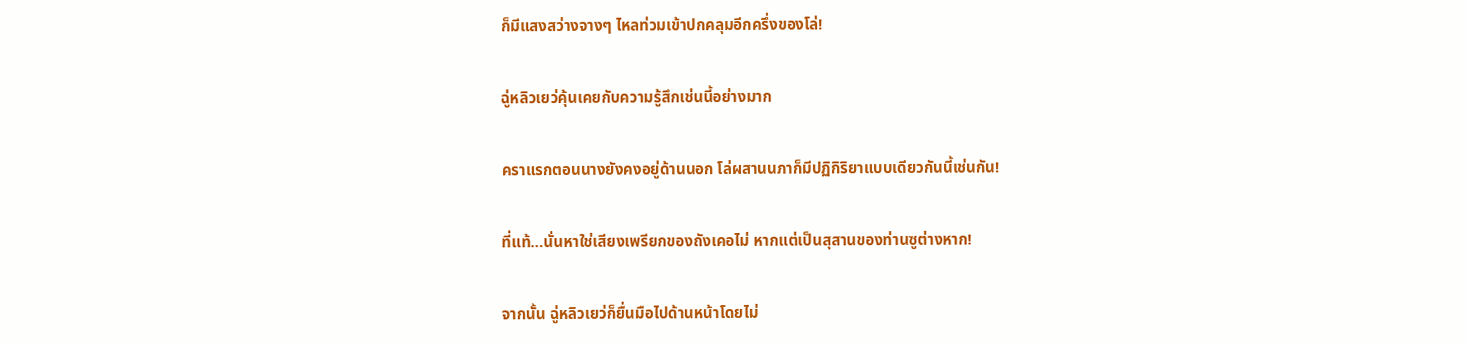ก็มีแสงสว่างจางๆ ไหลท่วมเข้าปกคลุมอีกครึ่งของโล่!

ฉู่หลิวเยว่คุ้นเคยกับความรู้สึกเช่นนี้อย่างมาก

คราแรกตอนนางยังคงอยู่ด้านนอก โล่ผสานนภาก็มีปฏิกิริยาแบบเดียวกันนี้เช่นกัน!

ที่แท้…นั่นหาใช่เสียงเพรียกของถังเคอไม่ หากแต่เป็นสุสานของท่านซูต่างหาก!

จากนั้น ฉู่หลิวเยว่ก็ยื่นมือไปด้านหน้าโดยไม่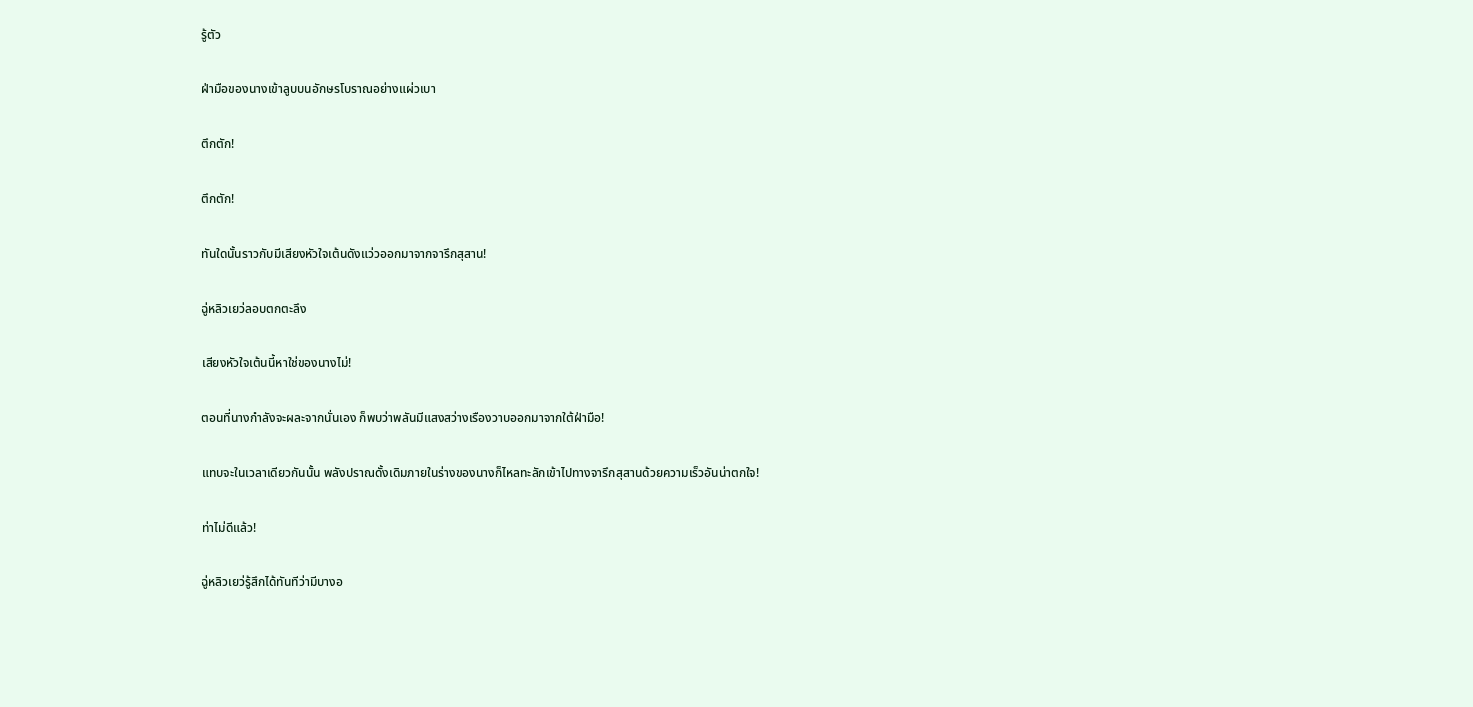รู้ตัว

ฝ่ามือของนางเข้าลูบบนอักษรโบราณอย่างแผ่วเบา

ตึกตัก!

ตึกตัก!

ทันใดนั้นราวกับมีเสียงหัวใจเต้นดังแว่วออกมาจากจารึกสุสาน!

ฉู่หลิวเยว่ลอบตกตะลึง

เสียงหัวใจเต้นนี้หาใช่ของนางไม่!

ตอนที่นางกำลังจะผละจากนั่นเอง ก็พบว่าพลันมีแสงสว่างเรืองวาบออกมาจากใต้ฝ่ามือ!

แทบจะในเวลาเดียวกันนั้น พลังปราณดั้งเดิมภายในร่างของนางก็ไหลทะลักเข้าไปทางจารึกสุสานด้วยความเร็วอันน่าตกใจ!

ท่าไม่ดีแล้ว!

ฉู่หลิวเยว่รู้สึกได้ทันทีว่ามีบางอ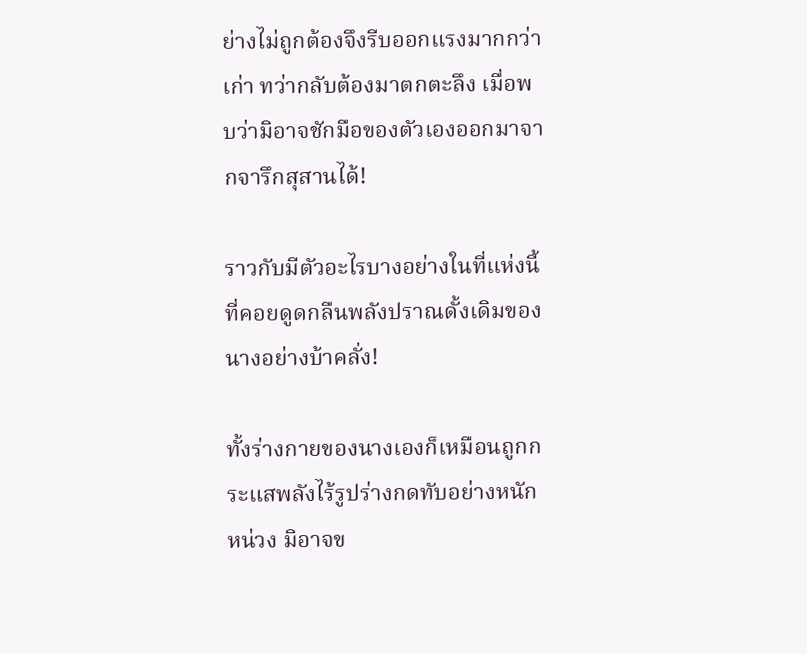ย่างไม่ถูกต้องจึงรีบออกแรงมากกว่าเก่า ทว่ากลับต้องมาตกตะลึง เมื่อพบว่ามิอาจชักมือของตัวเองออกมาจากจารึกสุสานได้!

ราวกับมีตัวอะไรบางอย่างในที่แห่งนี้ที่คอยดูดกลืนพลังปราณดั้งเดิมของนางอย่างบ้าคลั่ง!

ทั้งร่างกายของนางเองก็เหมือนถูกกระแสพลังไร้รูปร่างกดทับอย่างหนักหน่วง มิอาจข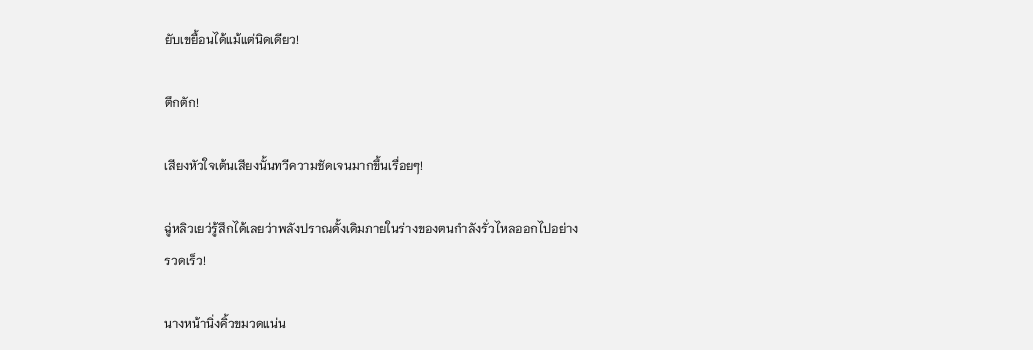ยับเขยื้อนได้แม้แต่นิดเดียว!

ตึกตัก!

เสียงหัวใจเต้นเสียงนั้นทวีความชัดเจนมากขึ้นเรื่อยๆ!

ฉู่หลิวเยว่รู้สึกได้เลยว่าพลังปราณดั้งเดิมภายในร่างของตนกำลังรั่วไหลออกไปอย่างรวดเร็ว!

นางหน้านิ่งคิ้วขมวดแน่น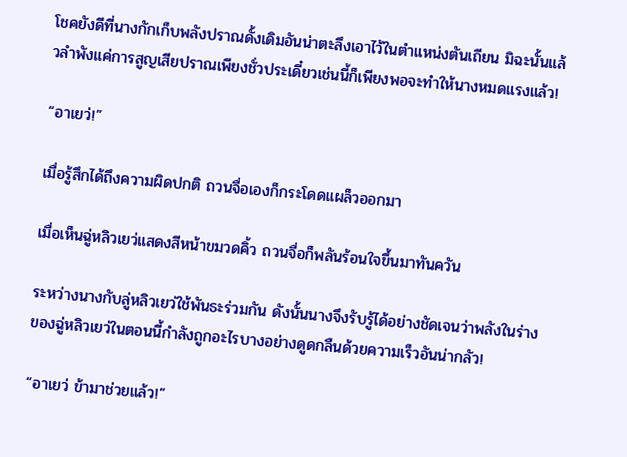โชคยังดีที่นางกักเก็บพลังปราณดั้งเดิมอันน่าตะลึงเอาไว้ในตำแหน่งตันเถียน มิฉะนั้นแล้วลำพังแค่การสูญเสียปราณเพียงชั่วประเดี๋ยวเช่นนี้ก็เพียงพอจะทำให้นางหมดแรงแล้ว!

“อาเยว่!”

เมื่อรู้สึกได้ถึงความผิดปกติ ถวนจื่อเองก็กระโดดแผล็วออกมา

เมื่อเห็นฉู่หลิวเยว่แสดงสีหน้าขมวดคิ้ว ถวนจื่อก็พลันร้อนใจขึ้นมาทันควัน

ระหว่างนางกับลู่หลิวเยว่ใช้พันธะร่วมกัน ดังนั้นนางจึงรับรู้ได้อย่างชัดเจนว่าพลังในร่างของฉู่หลิวเยว่ในตอนนี้กำลังถูกอะไรบางอย่างดูดกลืนด้วยความเร็วอันน่ากลัว!

“อาเยว่ ข้ามาช่วยแล้ว!”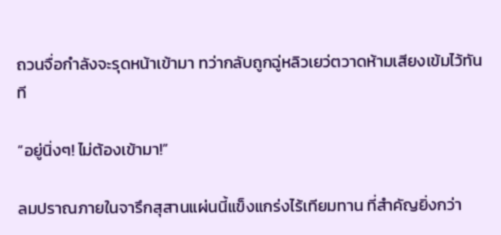ถวนจื่อกำลังจะรุดหน้าเข้ามา ทว่ากลับถูกฉู่หลิวเยว่ตวาดห้ามเสียงเข้มไว้ทันที

“อยู่นิ่งๆ! ไม่ต้องเข้ามา!”

ลมปราณภายในจารึกสุสานแผ่นนี้แข็งแกร่งไร้เทียมทาน ที่สำคัญยิ่งกว่า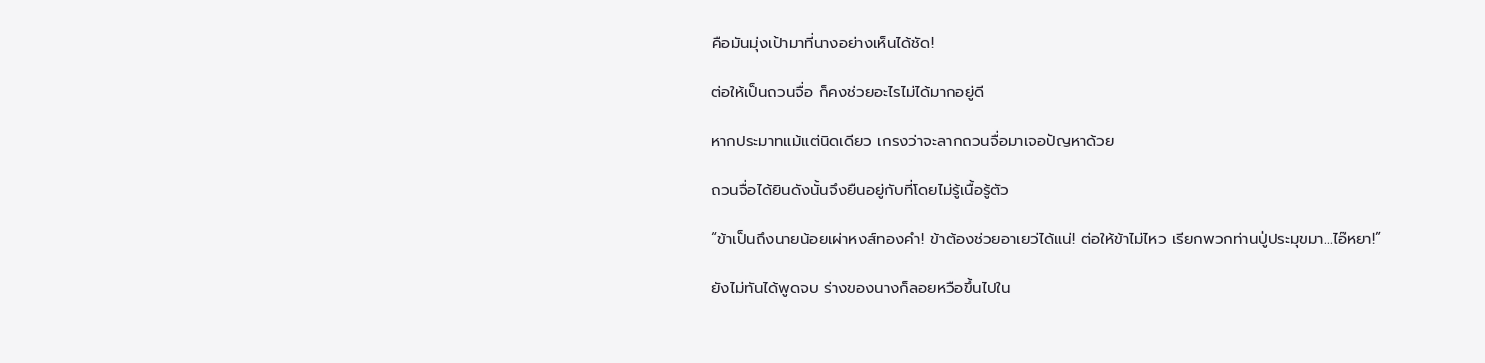คือมันมุ่งเป้ามาที่นางอย่างเห็นได้ชัด!

ต่อให้เป็นถวนจื่อ ก็คงช่วยอะไรไม่ได้มากอยู่ดี

หากประมาทแม้แต่นิดเดียว เกรงว่าจะลากถวนจื่อมาเจอปัญหาด้วย

ถวนจื่อได้ยินดังนั้นจึงยืนอยู่กับที่โดยไม่รู้เนื้อรู้ตัว

“ข้าเป็นถึงนายน้อยเผ่าหงส์ทองคำ! ข้าต้องช่วยอาเยว่ได้แน่! ต่อให้ข้าไม่ไหว เรียกพวกท่านปู่ประมุขมา…ไอ๊หยา!”

ยังไม่ทันได้พูดจบ ร่างของนางก็ลอยหวือขึ้นไปใน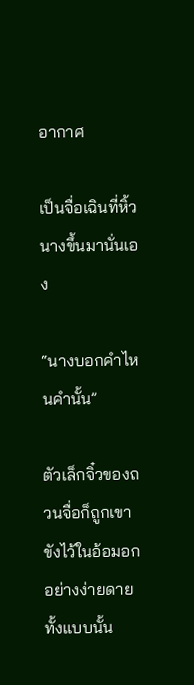อากาศ

เป็นจื่อเฉินที่หิ้วนางขึ้นมานั่นเอง

“นางบอกคำไหนคำนั้น”

ตัวเล็กจิ๋วของถวนจื่อก็ถูกเขาขังไว้ในอ้อมอกอย่างง่ายดายทั้งแบบนั้น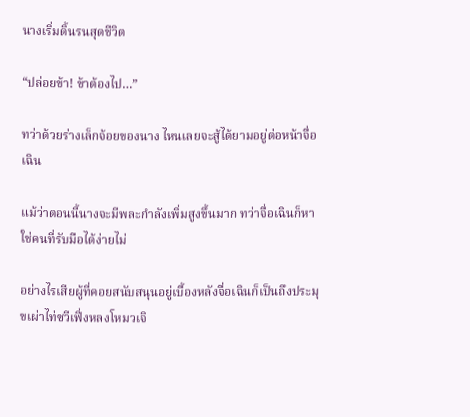นางเริ่มดิ้นรนสุดชีวิต

“ปล่อยข้า! ข้าต้องไป…”

ทว่าด้วยร่างเล็กจ้อยของนาง ไหนเลยจะสู้ได้ยามอยู่ต่อหน้าจื่อเฉิน

แม้ว่าตอนนี้นางจะมีพละกำลังเพิ่มสูงขึ้นมาก ทว่าจื่อเฉินก็หาใช่คนที่รับมือได้ง่ายไม่

อย่างไรเสียผู้ที่คอยสนับสนุนอยู่เบื้องหลังจื่อเฉินก็เป็นถึงประมุขเผ่าไท่ซวีเฟิ่งหลงโหมวเจิ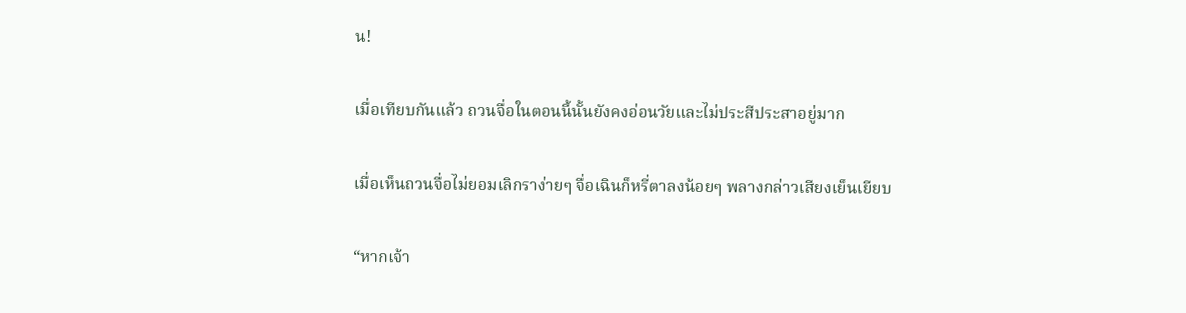น!

เมื่อเทียบกันแล้ว ถวนจื่อในตอนนี้นั้นยังคงอ่อนวัยและไม่ประสีประสาอยู่มาก

เมื่อเห็นถวนจื่อไม่ยอมเลิกราง่ายๆ จื่อเฉินก็หรี่ตาลงน้อยๆ พลางกล่าวเสียงเย็นเยียบ

“หากเจ้า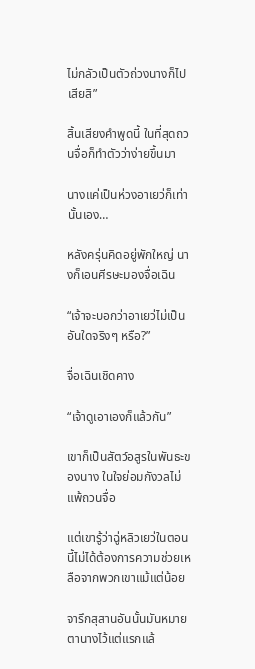ไม่กลัวเป็นตัวถ่วงนางก็ไปเสียสิ”

สิ้นเสียงคำพูดนี้ ในที่สุดถวนจื่อก็ทำตัวว่าง่ายขึ้นมา

นางแค่เป็นห่วงอาเยว่ก็เท่านั้นเอง…

หลังครุ่นคิดอยู่พักใหญ่ นางก็เอนศีรษะมองจื่อเฉิน

“เจ้าจะบอกว่าอาเยว่ไม่เป็นอันใดจริงๆ หรือ?”

จื่อเฉินเชิดคาง

“เจ้าดูเอาเองก็แล้วกัน”

เขาก็เป็นสัตว์อสูรในพันธะของนาง ในใจย่อมกังวลไม่แพ้ถวนจื่อ

แต่เขารู้ว่าฉู่หลิวเยว่ในตอนนี้ไม่ได้ต้องการความช่วยเหลือจากพวกเขาแม้แต่น้อย

จารึกสุสานอันนั้นมันหมายตานางไว้แต่แรกแล้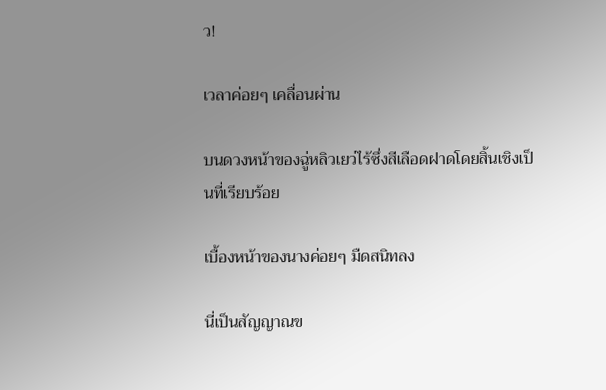ว!

เวลาค่อยๆ เคลื่อนผ่าน

บนดวงหน้าของฉู่หลิวเยว่ไร้ซึ่งสีเลือดฝาดโดยสิ้นเชิงเป็นที่เรียบร้อย

เบื้องหน้าของนางค่อยๆ มืดสนิทลง

นี่เป็นสัญญาณข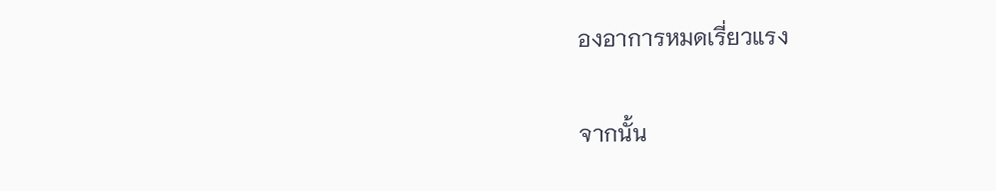องอาการหมดเรี่ยวแรง

จากนั้น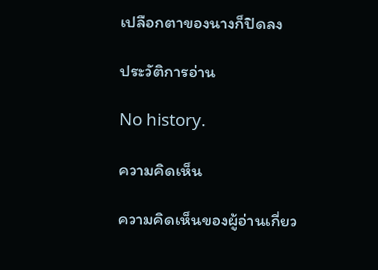เปลือกตาของนางก็ปิดลง

ประวัติการอ่าน

No history.

ความคิดเห็น

ความคิดเห็นของผู้อ่านเกี่ยว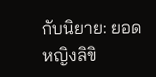กับนิยาย: ยอดหญิงลิขิ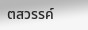ตสวรรค์